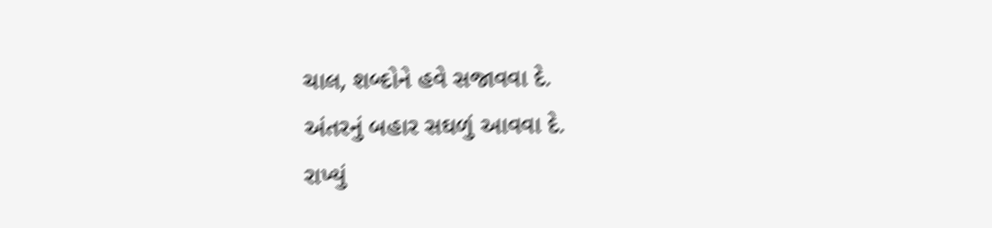ચાલ, શબ્દોને હવે સજાવવા દે.
અંતરનું બહાર સઘળું આવવા દે.
રાખ્યું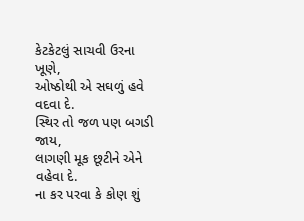કેટકેટલું સાચવી ઉરના ખૂણે,
ઓષ્ઠોથી એ સઘળું હવે વદવા દે.
સ્થિર તો જળ પણ બગડી જાય,
લાગણી મૂક છૂટીને એને વહેવા દે.
ના કર પરવા કે કોણ શું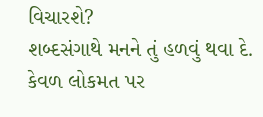વિચારશે?
શબ્દસંગાથે મનને તું હળવું થવા દે.
કેવળ લોકમત પર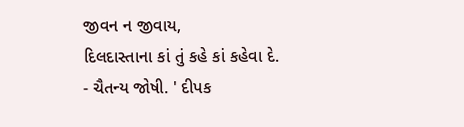જીવન ન જીવાય,
દિલદાસ્તાના કાં તું કહે કાં કહેવા દે.
- ચૈતન્ય જોષી. ' દીપક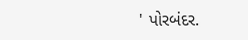' પોરબંદર.